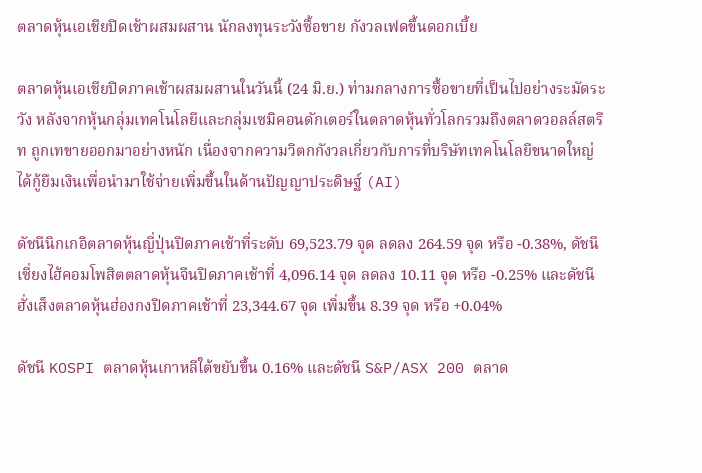ตลาดหุ้นเอเชียปิดเช้าผสมผสาน นักลงทุนระวังซื้อขาย กังวลเฟดขึ้นดอกเบี้ย

ตลาดหุ้นเอเชียปิดภาคเช้าผสมผสานในวันนี้ (24 มิ.ย.) ท่ามกลางการซื้อขายที่เป็นไปอย่างระมัดระวัง หลังจากหุ้นกลุ่มเทคโนโลยีและกลุ่มเซมิคอนดักเตอร์ในตลาดหุ้นทั่วโลกรวมถึงตลาดวอลล์สตรีท ถูกเทขายออกมาอย่างหนัก เนื่องจากความวิตกกังวลเกี่ยวกับการที่บริษัทเทคโนโลยีขนาดใหญ่ได้กู้ยืมเงินเพื่อนำมาใช้จ่ายเพิ่มขึ้นในด้านปัญญาประดิษฐ์ (AI)

ดัชนีนิกเกอิตลาดหุ้นญี่ปุ่นปิดภาคเช้าที่ระดับ 69,523.79 จุด ลดลง 264.59 จุด หรือ -0.38%, ดัชนีเซี่ยงไฮ้คอมโพสิตตลาดหุ้นจีนปิดภาคเช้าที่ 4,096.14 จุด ลดลง 10.11 จุด หรือ -0.25% และดัชนีฮั่งเส็งตลาดหุ้นฮ่องกงปิดภาคเช้าที่ 23,344.67 จุด เพิ่มขึ้น 8.39 จุด หรือ +0.04%

ดัชนี KOSPI ตลาดหุ้นเกาหลีใต้ขยับขึ้น 0.16% และดัชนี S&P/ASX 200 ตลาด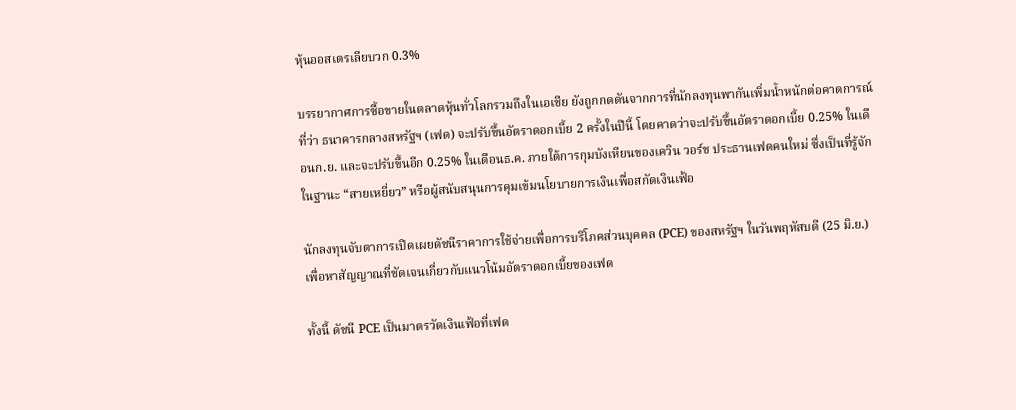หุ้นออสเตรเลียบวก 0.3%

บรรยากาศการซื้อขายในตลาดหุ้นทั่วโลกรวมถึงในเอเชีย ยังถูกกดดันจากการที่นักลงทุนพากันเพิ่มน้ำหนักต่อคาดการณ์ที่ว่า ธนาคารกลางสหรัฐฯ (เฟด) จะปรับขึ้นอัตราดอกเบี้ย 2 ครั้งในปีนี้ โดยคาดว่าจะปรับขึ้นอัตราดอกเบี้ย 0.25% ในเดือนก.ย. และจะปรับขึ้นอีก 0.25% ในเดือนธ.ค. ภายใต้การกุมบังเหียนของเควิน วอร์ช ประธานเฟดคนใหม่ ซึ่งเป็นที่รู้จักในฐานะ “สายเหยี่ยว” หรือผู้สนับสนุนการคุมเข้มนโยบายการเงินเพื่อสกัดเงินเฟ้อ

นักลงทุนจับตาการเปิดเผยดัชนีราคาการใช้จ่ายเพื่อการบริโภคส่วนบุคคล (PCE) ของสหรัฐฯ ในวันพฤหัสบดี (25 มิ.ย.) เพื่อหาสัญญาณที่ชัดเจนเกี่ยวกับแนวโน้มอัตราดอกเบี้ยของเฟด

ทั้งนี้ ดัชนี PCE เป็นมาตรวัดเงินเฟ้อที่เฟด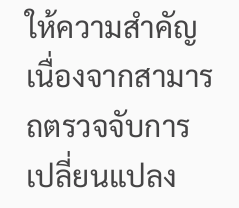ให้ความสำคัญ เนื่องจากสามารถตรวจจับการเปลี่ยนแปลง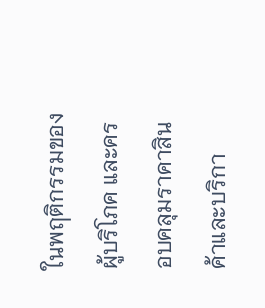ในพฤติกรรมของผู้บริโภค และครอบคลุมราคาสินค้าและบริกา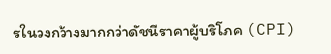รในวงกว้างมากกว่าดัชนีราคาผู้บริโภค (CPI)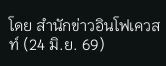โดย สำนักข่าวอินโฟเควสท์ (24 มิ.ย. 69)